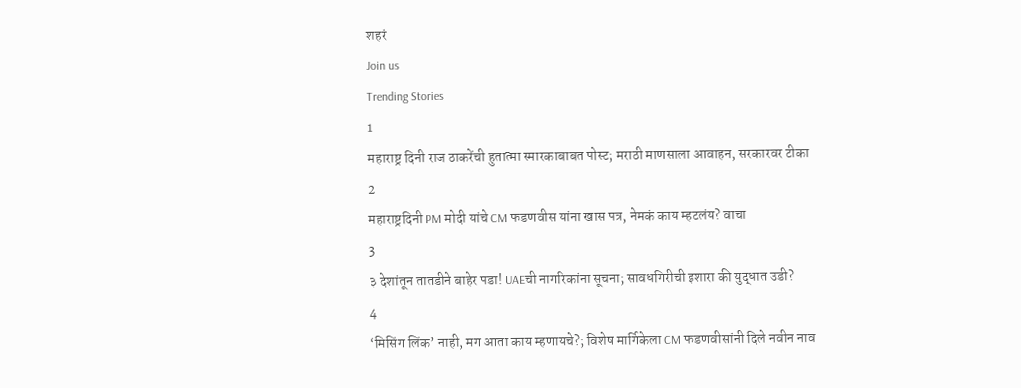शहरं
Join us
Trending Stories
1
महाराष्ट्र दिनी राज ठाकरेंची हुतात्मा स्मारकाबाबत पोस्ट; मराठी माणसाला आवाहन, सरकारवर टीका
2
महाराष्ट्रदिनी PM मोदी यांचे CM फडणवीस यांना खास पत्र, नेमकं काय म्हटलंय? वाचा
3
३ देशांतून तातडीने बाहेर पडा! UAEची नागरिकांना सूचना; सावधगिरीची इशारा की युद्धात उडी?
4
‘मिसिंग लिंक’ नाही, मग आता काय म्हणायचे?; विशेष मार्गिकेला CM फडणवीसांनी दिले नवीन नाव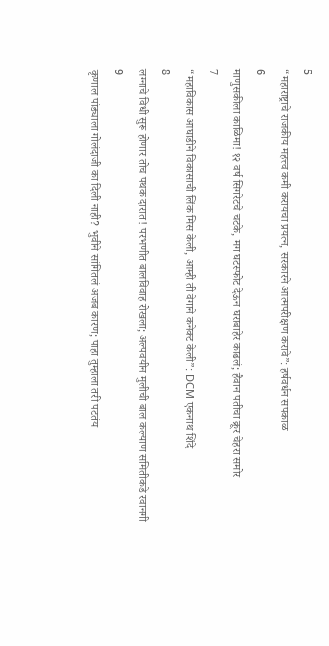5
“महाराष्ट्राचे राजकीय महत्त्व कमी करायचा प्रयत्न, सरकारने आत्मपरीक्षण करावे”: हर्षवर्धन सपकाळ
6
माणुसकीला काळिमा! १२ वर्ष सिगरेटचे चटके, मग घटस्फोट देऊन घराबाहेर काढलं; हैवान पतीचा क्रूर चेहरा समोर
7
“महाविकास आघाडीने विकासाची लिंक मिस केली, आम्ही ती वेगाने कनेक्ट केली”: DCM एकनाथ शिंदे
8
लग्नाचे विधी सुरू होणार तोच पथक दारात! परभणीत बालविवाह रोखला; अल्पवयीन मुलीची बाल कल्याण समितीकडे रवानगी
9
कृणाल पांड्याला गोलंदाजी का दिली नाही? भुवीने सांगितलं अजब कारण; पाहा तुम्हाला तरी पटतंय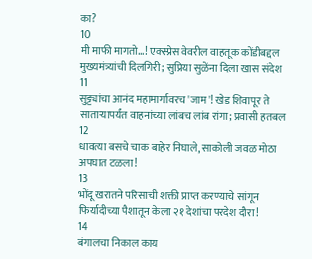का?
10
मी माफी मागतो...! एक्स्प्रेस वेवरील वाहतूक कोंडीबद्दल मुख्यमंत्र्यांची दिलगिरी; सुप्रिया सुळेंना दिला खास संदेश
11
सुट्ट्यांचा आनंद महामार्गावरच 'जाम'! खेड शिवापूर ते साताऱ्यापर्यंत वाहनांच्या लांबच लांब रांगा; प्रवासी हतबल
12
धावत्या बसचे चाक बाहेर निघाले, साकोली जवळ मोठा अपघात टळला!
13
भोंदू खरातने परिसाची शक्ती प्राप्त करण्याचे सांगून फिर्यादीच्या पैशातून केला २१ देशांचा परदेश दौरा!
14
बंगालचा निकाल काय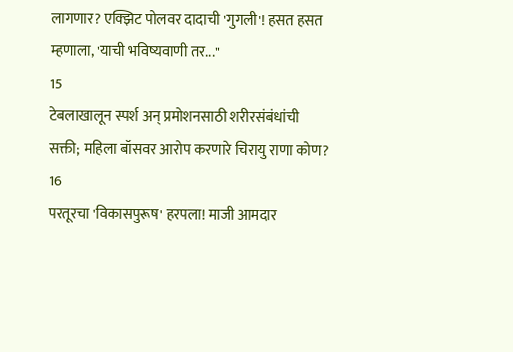लागणार? एक्झिट पोलवर दादाची 'गुगली'! हसत हसत म्हणाला, 'याची भविष्यवाणी तर..."
15
टेबलाखालून स्पर्श अन् प्रमोशनसाठी शरीरसंबंधांची सक्ती; महिला बॉसवर आरोप करणारे चिरायु राणा कोण?
16
परतूरचा 'विकासपुरूष' हरपला! माजी आमदार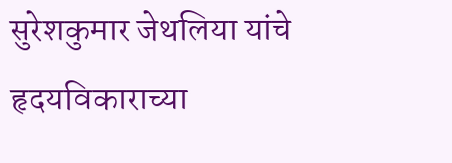सुरेशकुमार जेथलिया यांचे हृदयविकाराच्या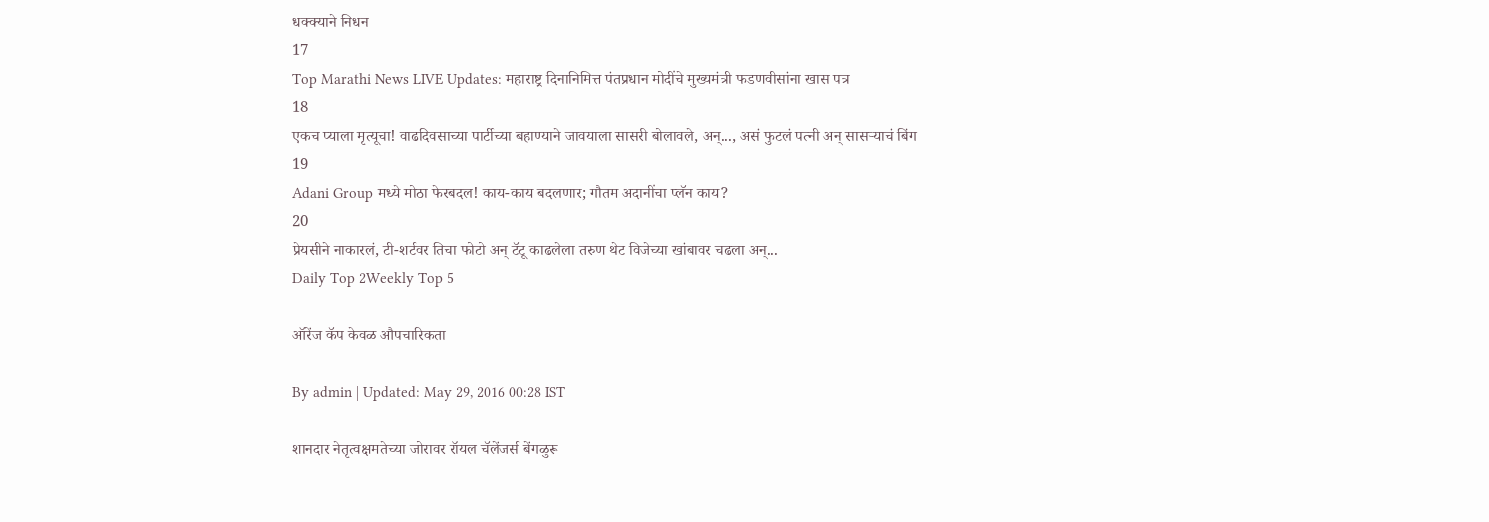धक्क्याने निधन
17
Top Marathi News LIVE Updates: महाराष्ट्र दिनानिमित्त पंतप्रधान मोदींचे मुख्यमंत्री फडणवीसांना खास पत्र
18
एकच प्याला मृत्यूचा! वाढदिवसाच्या पार्टीच्या बहाण्याने जावयाला सासरी बोलावले, अन्..., असं फुटलं पत्नी अन् सासऱ्याचं बिंग
19
Adani Group मध्ये मोठा फेरबदल! काय-काय बदलणार; गौतम अदानींचा प्लॅन काय?
20
प्रेयसीने नाकारलं, टी-शर्टवर तिचा फोटो अन् टॅटू काढलेला तरुण थेट विजेच्या खांबावर चढला अन्...
Daily Top 2Weekly Top 5

ऑरेंज कॅप केवळ औपचारिकता

By admin | Updated: May 29, 2016 00:28 IST

शानदार नेतृत्वक्षमतेच्या जोरावर रॉयल चॅलेंजर्स बेंगळुरू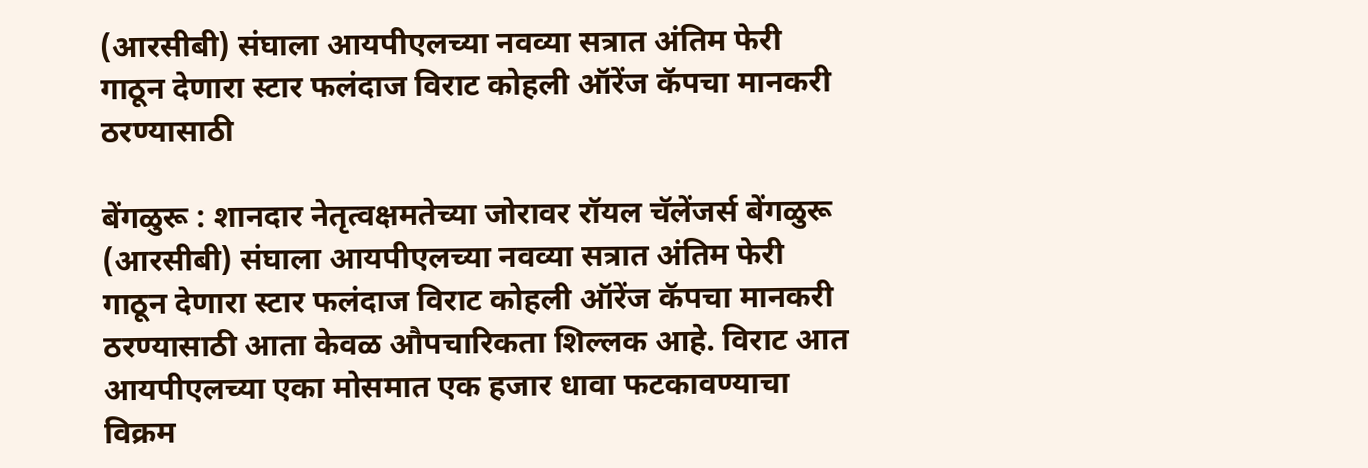(आरसीबी) संघाला आयपीएलच्या नवव्या सत्रात अंतिम फेरी गाठून देणारा स्टार फलंदाज विराट कोहली ऑरेंज कॅपचा मानकरी ठरण्यासाठी

बेंगळुरू : शानदार नेतृत्वक्षमतेच्या जोरावर रॉयल चॅलेंजर्स बेंगळुरू (आरसीबी) संघाला आयपीएलच्या नवव्या सत्रात अंतिम फेरी गाठून देणारा स्टार फलंदाज विराट कोहली ऑरेंज कॅपचा मानकरी ठरण्यासाठी आता केवळ औपचारिकता शिल्लक आहे. विराट आत आयपीएलच्या एका मोसमात एक हजार धावा फटकावण्याचा विक्रम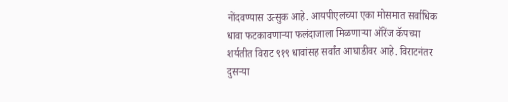नोंदवण्यास उत्सुक आहे. आयपीएलच्या एका मोसमात सर्वाधिक धावा फटकावणाऱ्या फलंदाजाला मिळणाऱ्या ऑरेंज कॅपच्या शर्यतीत विराट ९१९ धावांसह सर्वांत आघाडीवर आहे. विराटनंतर दुसऱ्या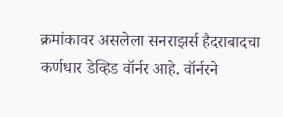क्रमांकावर असलेला सनराझर्स हैदराबादचा कर्णधार डेव्हिड वॉर्नर आहे. वॉर्नरने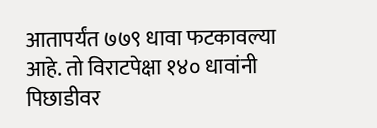आतापर्यंत ७७९ धावा फटकावल्या आहे. तो विराटपेक्षा १४० धावांनी पिछाडीवर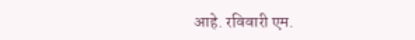आहे. रविवारी एम.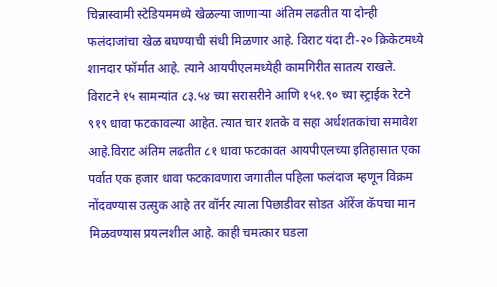चिन्नास्वामी स्टेडियममध्ये खेळल्या जाणाऱ्या अंतिम लढतीत या दोन्ही फलंदाजांचा खेळ बघण्याची संधी मिळणार आहे. विराट यंदा टी-२० क्रिकेटमध्ये शानदार फॉर्मात आहे. त्याने आयपीएलमध्येही कामगिरीत सातत्य राखले. विराटने १५ सामन्यांत ८३.५४ च्या सरासरीने आणि १५१.९० च्या स्ट्राईक रेटने ९१९ धावा फटकावल्या आहेत. त्यात चार शतके व सहा अर्धशतकांचा समावेश आहे.विराट अंतिम लढतीत ८१ धावा फटकावत आयपीएलच्या इतिहासात एका पर्वात एक हजार धावा फटकावणारा जगातील पहिला फलंदाज म्हणून विक्रम नोंदवण्यास उत्सुक आहे तर वॉर्नर त्याला पिछाडीवर सोडत ऑरेंज कॅपचा मान मिळवण्यास प्रयत्नशील आहे. काही चमत्कार घडला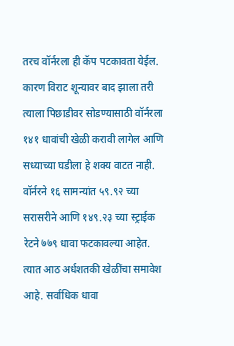तरच वॉर्नरला ही कॅप पटकावता येईल. कारण विराट शून्यावर बाद झाला तरी त्याला पिछाडीवर सोडण्यासाठी वॉर्नरला १४१ धावांची खेळी करावी लागेल आणि सध्याच्या घडीला हे शक्य वाटत नाही. वॉर्नरने १६ सामन्यांत ५९.९२ च्या सरासरीने आणि १४९.२३ च्या स्ट्राईक रेटने ७७९ धावा फटकावल्या आहेत. त्यात आठ अर्धशतकी खेळींचा समावेश आहे. सर्वाधिक धावा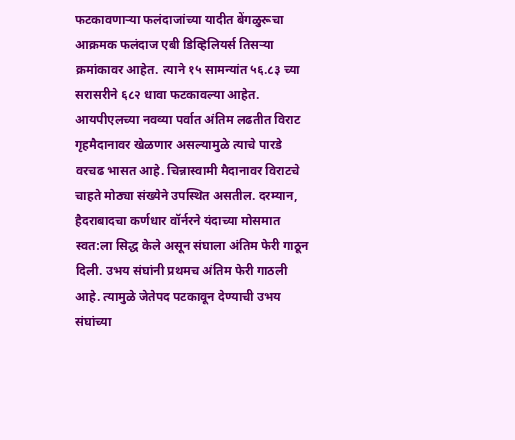फटकावणाऱ्या फलंदाजांच्या यादीत बेंगळुरूचा आक्रमक फलंदाज एबी डिव्हिलियर्स तिसऱ्या क्रमांकावर आहेत. त्याने १५ सामन्यांत ५६.८३ च्या सरासरीने ६८२ धावा फटकावल्या आहेत. आयपीएलच्या नवव्या पर्वात अंतिम लढतीत विराट गृहमैदानावर खेळणार असल्यामुळे त्याचे पारडे वरचढ भासत आहे. चिन्नास्वामी मैदानावर विराटचे चाहते मोठ्या संख्येने उपस्थित असतील. दरम्यान, हैदराबादचा कर्णधार वॉर्नरने यंदाच्या मोसमात स्वत:ला सिद्ध केले असून संघाला अंतिम फेरी गाठून दिली. उभय संघांनी प्रथमच अंतिम फेरी गाठली आहे. त्यामुळे जेतेपद पटकावून देण्याची उभय संघांच्या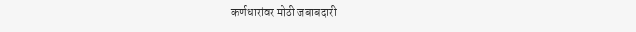कर्णधारांवर मोठी जबाबदारी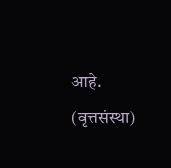आहे. (वृत्तसंस्था)